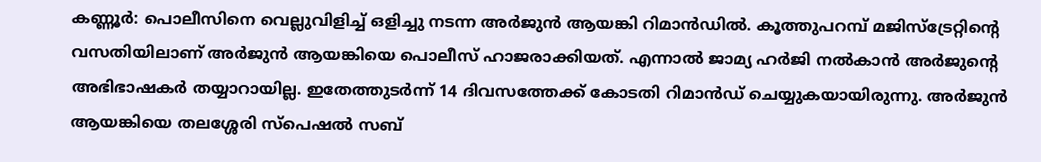കണ്ണൂര്‍: പൊലീസിനെ വെല്ലുവിളിച്ച് ഒളിച്ചു നടന്ന അര്‍ജുന്‍ ആയങ്കി റിമാന്‍ഡില്‍. കൂത്തുപറമ്പ് മജിസ്‌ട്രേറ്റിന്റെ വസതിയിലാണ് അര്‍ജുന്‍ ആയങ്കിയെ പൊലീസ് ഹാജരാക്കിയത്. എന്നാല്‍ ജാമ്യ ഹര്‍ജി നല്‍കാന്‍ അര്‍ജുന്റെ അഭിഭാഷകര്‍ തയ്യാറായില്ല. ഇതേത്തുടര്‍ന്ന് 14 ദിവസത്തേക്ക് കോടതി റിമാന്‍ഡ് ചെയ്യുകയായിരുന്നു. അര്‍ജുന്‍ ആയങ്കിയെ തലശ്ശേരി സ്പെഷൽ സബ്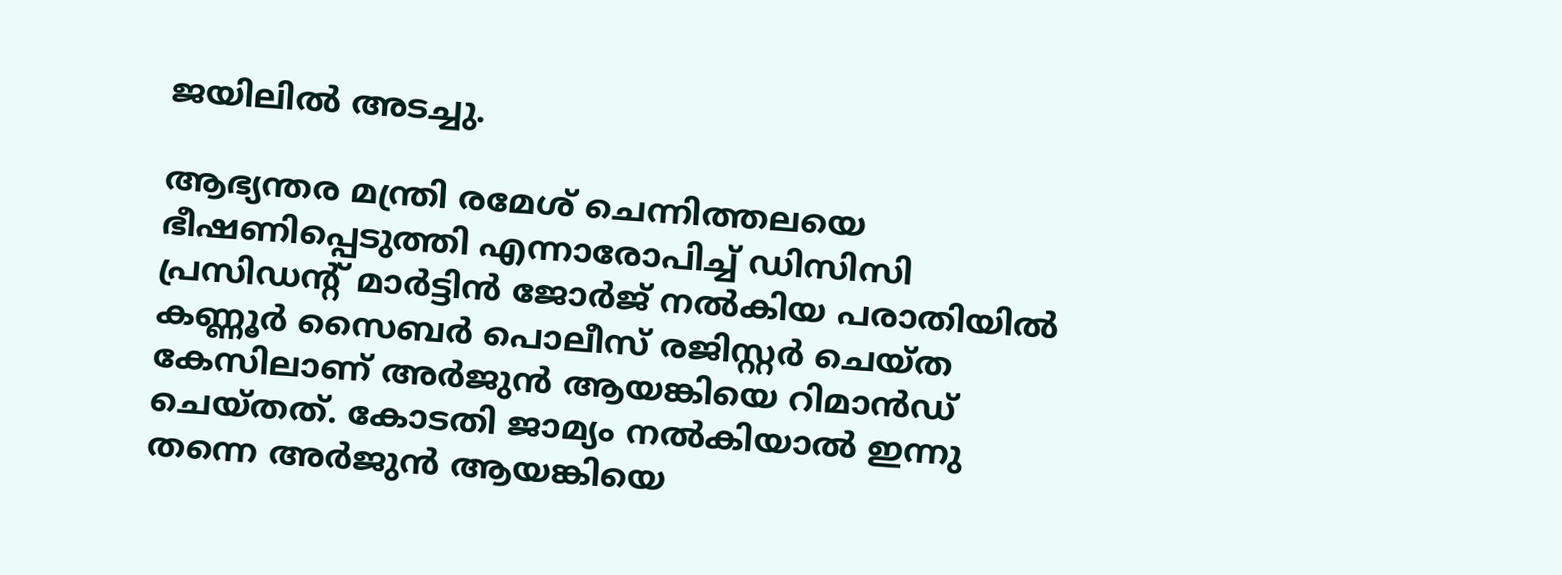ജയിലില്‍ അടച്ചു.

ആഭ്യന്തര മന്ത്രി രമേശ് ചെന്നിത്തലയെ ഭീഷണിപ്പെടുത്തി എന്നാരോപിച്ച് ഡിസിസി പ്രസിഡന്റ് മാര്‍ട്ടിന്‍ ജോര്‍ജ് നല്‍കിയ പരാതിയില്‍ കണ്ണൂര്‍ സൈബര്‍ പൊലീസ് രജിസ്റ്റര്‍ ചെയ്ത കേസിലാണ് അര്‍ജുന്‍ ആയങ്കിയെ റിമാന്‍ഡ് ചെയ്തത്. കോടതി ജാമ്യം നല്‍കിയാല്‍ ഇന്നു തന്നെ അര്‍ജുന്‍ ആയങ്കിയെ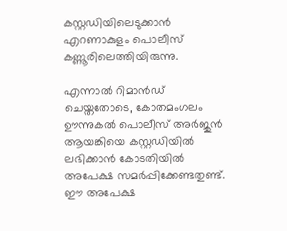കസ്റ്റഡിയിലെടുക്കാന്‍ എറണാകുളം പൊലീസ് കണ്ണൂരിലെത്തിയിരുന്നു.

എന്നാല്‍ റിമാന്‍ഡ് ചെയ്തതോടെ, കോതമംഗലം ഊന്നുകല്‍ പൊലീസ് അര്‍ജുന്‍ ആയങ്കിയെ കസ്റ്റഡിയില്‍ ലഭിക്കാന്‍ കോടതിയില്‍ അപേക്ഷ സമര്‍പ്പിക്കേണ്ടതുണ്ട്. ഈ അപേക്ഷ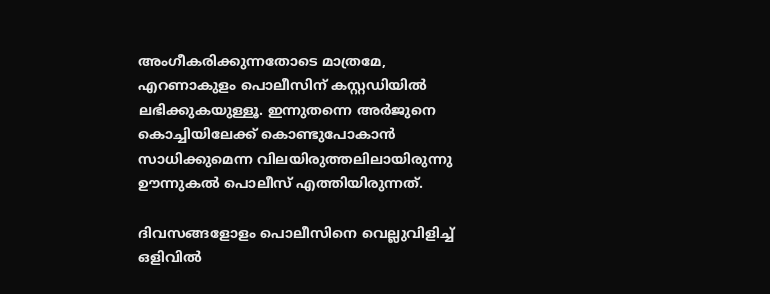അംഗീകരിക്കുന്നതോടെ മാത്രമേ, എറണാകുളം പൊലീസിന് കസ്റ്റഡിയില്‍ ലഭിക്കുകയുള്ളൂ. ഇന്നുതന്നെ അര്‍ജുനെ കൊച്ചിയിലേക്ക് കൊണ്ടുപോകാന്‍ സാധിക്കുമെന്ന വിലയിരുത്തലിലായിരുന്നു ഊന്നുകല്‍ പൊലീസ് എത്തിയിരുന്നത്.

ദിവസങ്ങളോളം പൊലീസിനെ വെല്ലുവിളിച്ച് ഒളിവില്‍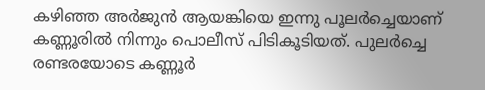കഴിഞ്ഞ അര്‍ജുന്‍ ആയങ്കിയെ ഇന്നു പൂലര്‍ച്ചെയാണ് കണ്ണൂരില്‍ നിന്നും പൊലീസ് പിടികൂടിയത്. പുലര്‍ച്ചെ രണ്ടരയോടെ കണ്ണൂര്‍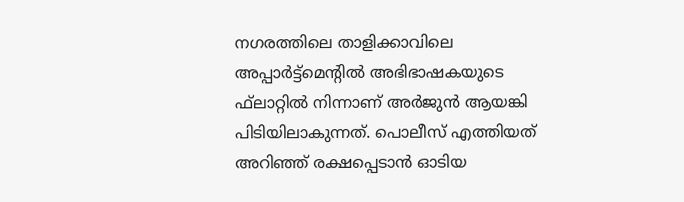നഗരത്തിലെ താളിക്കാവിലെ അപ്പാര്‍ട്ട്‌മെന്റില്‍ അഭിഭാഷകയുടെ ഫ്‌ലാറ്റില്‍ നിന്നാണ് അര്‍ജുന്‍ ആയങ്കി പിടിയിലാകുന്നത്. പൊലീസ് എത്തിയത് അറിഞ്ഞ് രക്ഷപ്പെടാന്‍ ഓടിയ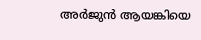അര്‍ജുന്‍ ആയങ്കിയെ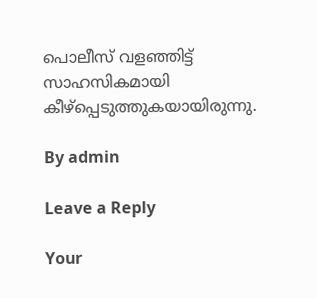പൊലീസ് വളഞ്ഞിട്ട് സാഹസികമായി കീഴ്‌പ്പെടുത്തുകയായിരുന്നു.

By admin

Leave a Reply

Your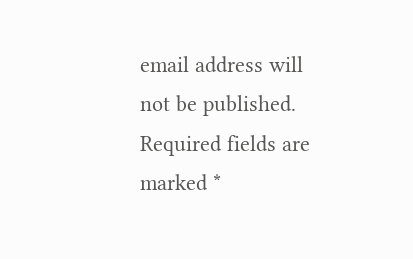email address will not be published. Required fields are marked *